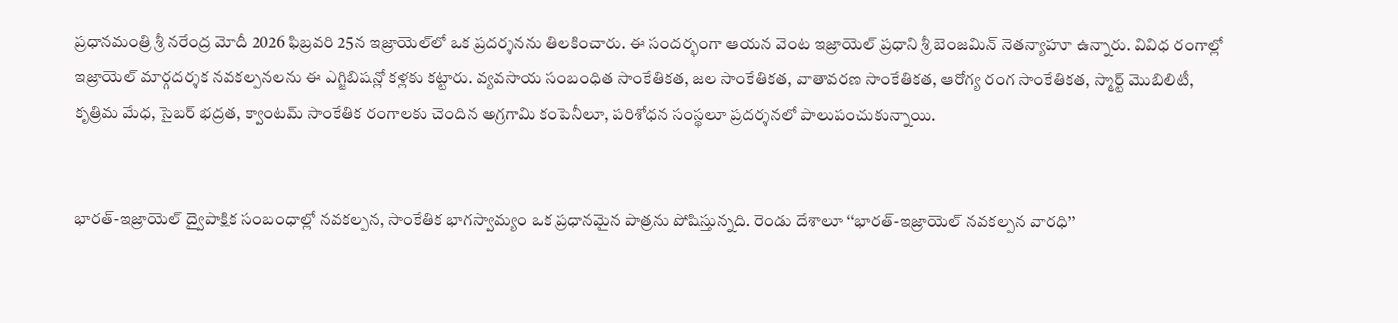ప్రధానమంత్రి శ్రీ నరేంద్ర మోదీ 2026 ఫిబ్రవరి 25న ఇజ్రాయెల్‌లో ఒక ప్రదర్శనను తిలకించారు. ఈ సందర్భంగా ఆయన వెంట ఇజ్రాయెల్ ప్రధాని శ్రీ బెంజమిన్ నెతన్యాహూ ఉన్నారు. వివిధ రంగాల్లో ఇజ్రాయెల్ మార్గదర్శక నవకల్పనలను ఈ ఎగ్జిబిషన్లో కళ్లకు కట్టారు. వ్యవసాయ సంబంధిత సాంకేతికత, జల సాంకేతికత, వాతావరణ సాంకేతికత, ఆరోగ్య రంగ సాంకేతికత, స్మార్ట్ మొబిలిటీ, కృత్రిమ మేధ, సైబర్ భద్రత, క్వాంటమ్ సాంకేతిక రంగాలకు చెందిన అగ్రగామి కంపెనీలూ, పరిశోధన సంస్థలూ ప్రదర్శనలో పాలుపంచుకున్నాయి.


భారత్-ఇజ్రాయెల్ ద్వైపాక్షిక సంబంధాల్లో నవకల్పన, సాంకేతిక భాగస్వామ్యం ఒక ప్రధానమైన పాత్రను పోషిస్తున్నది. రెండు దేశాలూ ‘‘భారత్-ఇజ్రాయెల్ నవకల్పన వారధి’’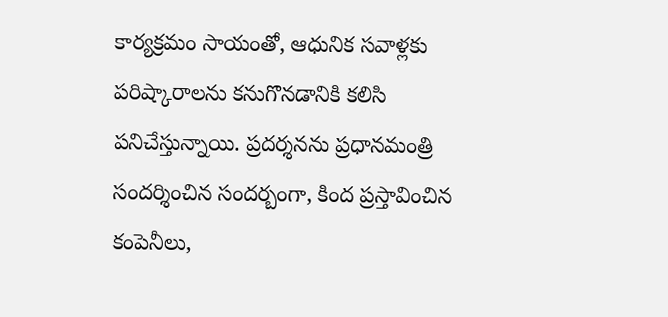కార్యక్రమం సాయంతో, ఆధునిక సవాళ్లకు పరిష్కారాలను కనుగొనడానికి కలిసి పనిచేస్తున్నాయి. ప్రదర్శనను ప్రధానమంత్రి సందర్శించిన సందర్బంగా, కింద ప్రస్తావించిన కంపెనీలు,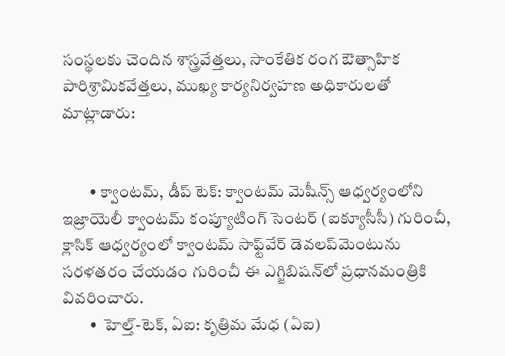సంస్థలకు చెందిన శాస్త్రవేత్తలు, సాంకేతిక రంగ ఔత్సాహిక పారిశ్రామికవేత్తలు, ముఖ్య కార్యనిర్వహణ అధికారులతో మాట్లాడారు:


        • క్వాంటమ్, డీప్ టెక్: క్వాంటమ్ మెషీన్స్ ఆధ్వర్యంలోని ఇజ్రాయెలీ క్వాంటమ్ కంప్యూటింగ్ సెంటర్ (ఐక్యూసీసీ) గురించీ,  క్లాసిక్ ఆధ్వర్యంలో క్వాంటమ్ సాఫ్ట్‌వేర్ డెవలప్‌మెంటును సరళతరం చేయడం గురించీ ఈ ఎగ్జిబిషన్‌లో ప్రధానమంత్రి‌కి వివరించారు.
        •  హెల్త్-టెక్, ఏఐ: కృత్రిమ మేధ (ఏఐ)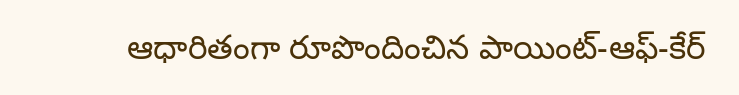ఆధారితంగా రూపొందించిన పాయింట్-ఆఫ్-కేర్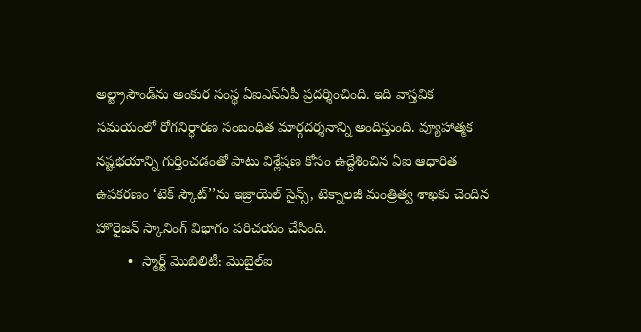అల్ట్రాసౌండ్‌ను అంకుర సంస్థ ఏఐఎస్ఏపీ ప్రదర్శించింది. ఇది వాస్తవిక సమయంలో రోగనిర్ధారణ సంబంధిత మార్గదర్శనాన్ని అందిస్తుంది. వ్యూహాత్మక నష్టభయాన్ని గుర్తించడంతో పాటు విశ్లేషణ కోసం ఉద్దేశించిన ఏఐ ఆధారిత ఉపకరణం ‘టెక్ స్కౌట్’’ను ఇజ్రాయెల్ సైన్స్, టెక్నాలజీ మంత్రిత్వ శాఖకు చెందిన హొరైజన్ స్కానింగ్ విభాగం పరిచయం చేసింది.
        •  స్మార్ట్ మొబిలిటీ: మొబైల్ఐ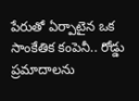పేరుతో ఏర్పాటైన ఒక సాంకేతిక కంపెనీ.. రోడ్డు ప్రమాదాలను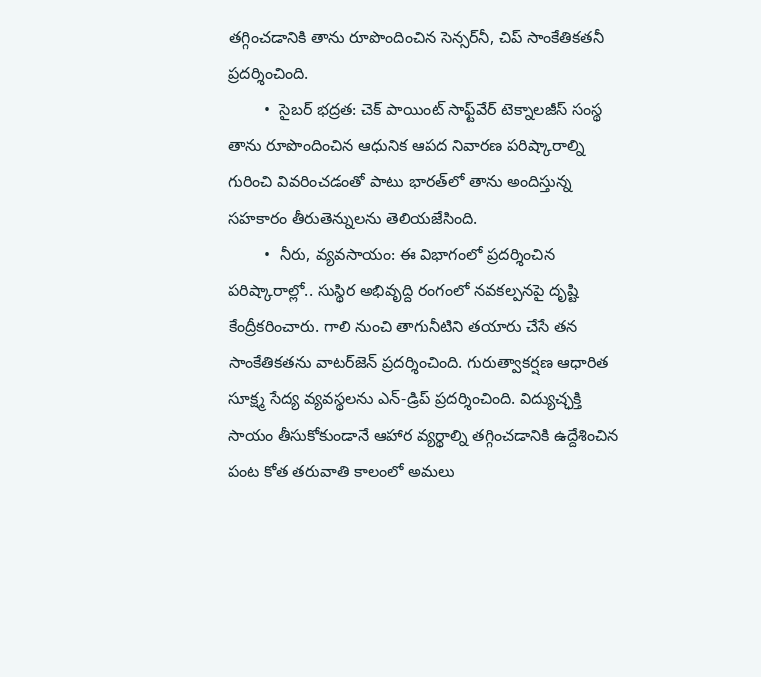తగ్గించడానికి తాను రూపొందించిన సెన్సర్‌నీ, చిప్ సాంకేతికతనీ ప్రదర్శించింది.
        •  సైబర్ భద్రత: చెక్ పాయింట్ సాఫ్ట్‌వేర్ టెక్నాలజీస్ సంస్థ తాను రూపొందించిన ఆధునిక ఆపద నివారణ పరిష్కారాల్ని గురించి వివరించడంతో పాటు భారత్‌లో తాను అందిస్తున్న సహకారం తీరుతెన్నులను తెలియజేసింది.
        •  నీరు, వ్యవసాయం: ఈ విభాగంలో ప్రదర్శించిన పరిష్కారాల్లో.. సుస్థిర అభివృద్ది రంగంలో నవకల్పనపై దృష్టి కేంద్రీకరించారు. గాలి నుంచి తాగునీటిని తయారు చేసే తన సాంకేతికతను వాటర్‌జెన్ ప్రదర్శించింది. గురుత్వాకర్షణ ఆధారిత సూక్ష్మ సేద్య వ్యవస్థలను ఎన్-డ్రిప్ ప్రదర్శించింది. విద్యుచ్ఛక్తి సాయం తీసుకోకుండానే ఆహార వ్యర్థాల్ని తగ్గించడానికి ఉద్దేశించిన పంట కోత తరువాతి కాలంలో అమలు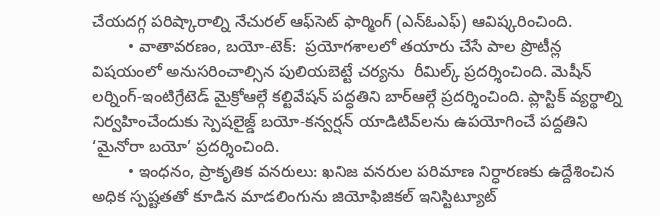చేయదగ్గ పరిష్కారాల్ని నేచురల్ ఆఫ్‌సెట్ ఫార్మింగ్ (ఎన్ఓఎఫ్) ఆవిష్కరించింది.
        • వాతావరణం, బయో-టెక్:  ప్రయోగశాలలో తయారు చేసే పాల ప్రొటీన్ల విషయంలో అనుసరించాల్సిన పులియబెట్టే చర్యను  రీమిల్క్ ప్రదర్శించింది. మెషీన్ లర్నింగ్-ఇంటిగ్రేటెడ్ మైక్రోఆల్గే కల్టివేషన్ పద్ధతిని బార్‌ఆల్గే ప్రదర్శించింది. ప్లాస్టిక్ వ్యర్థాల్ని నిర్వహించేందుకు స్పెషలై‌జ్డ్ బయో-కన్వర్షన్ యాడిటివ్‌లను ఉపయోగించే పద్దతిని ‘మైనోరా బయో’ ప్రదర్శించింది.
        • ఇంధనం, ప్రాకృతిక వనరులు: ఖనిజ వనరుల పరిమాణ నిర్ధారణకు ఉద్దేశించిన అధిక స్పష్టతతో కూడిన మాడలింగును జియోఫిజికల్ ఇనిస్టిట్యూట్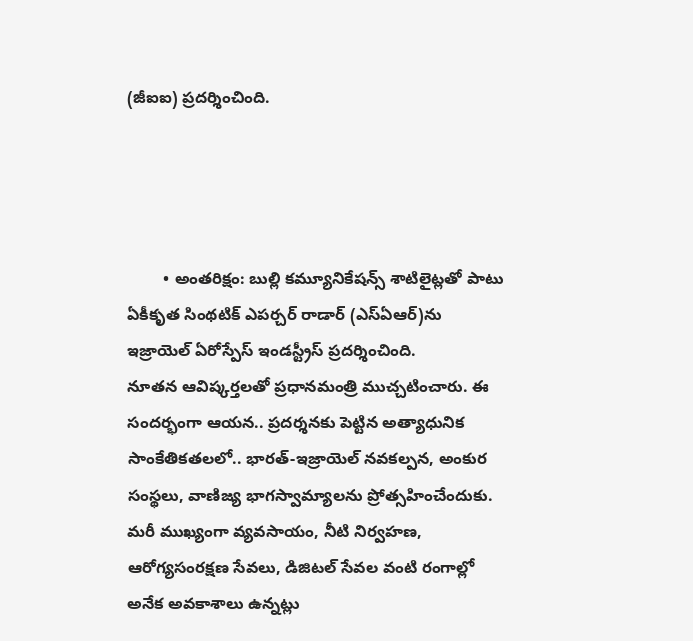(జీఐఐ) ప్రదర్శించింది.




        • అంతరిక్షం: బుల్లి కమ్యూనికేషన్స్ శాటిలైట్లతో పాటు ఏకీకృత సింథటిక్ ఎపర్చర్ రాడార్ (ఎస్ఏఆర్)ను ఇజ్రాయెల్ ఏరోస్పేస్ ఇండస్ట్రీస్ ప్రదర్శించింది.
నూతన ఆవిష్కర్తలతో ప్రధానమంత్రి ముచ్చటించారు. ఈ సందర్భంగా ఆయన.. ప్రదర్శనకు పెట్టిన అత్యాధునిక సాంకేతికతలలో.. భారత్-ఇజ్రాయెల్ నవకల్పన, అంకుర సంస్థలు, వాణిజ్య భాగస్వామ్యాలను ప్రోత్సహించేందుకు. మరీ ముఖ్యంగా వ్యవసాయం, నీటి నిర్వహణ, ఆరోగ్యసంరక్షణ సేవలు, డిజిటల్ సేవల వంటి రంగాల్లో అనేక అవకాశాలు ఉన్నట్లు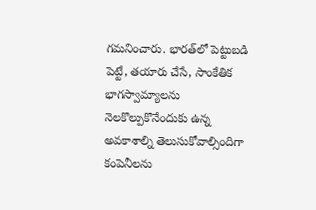గమనించారు. భారత్‌లో పెట్టుబడి పెట్టే, తయారు చేసే, సాంకేతిక భాగస్వామ్యాలను నెలకొల్పుకొనేందుకు ఉన్న అవకాశాల్ని తెలుసుకోవాల్సిందిగా కంపెనీలను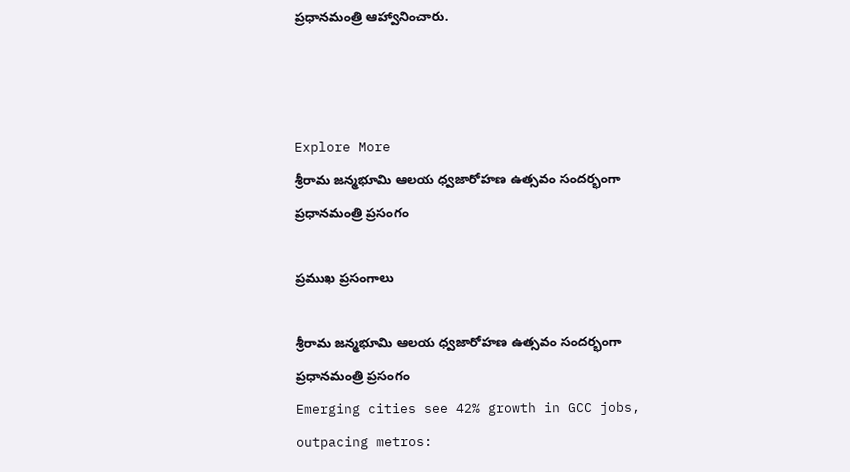ప్రధానమంత్రి ఆహ్వానించారు.



Explore More
శ్రీరామ జన్మభూమి ఆలయ ధ్వజారోహణ ఉత్సవం సందర్భంగా ప్రధానమంత్రి ప్రసంగం

ప్రముఖ ప్రసంగాలు

శ్రీరామ జన్మభూమి ఆలయ ధ్వజారోహణ ఉత్సవం సందర్భంగా ప్రధానమంత్రి ప్రసంగం
Emerging cities see 42% growth in GCC jobs, outpacing metros: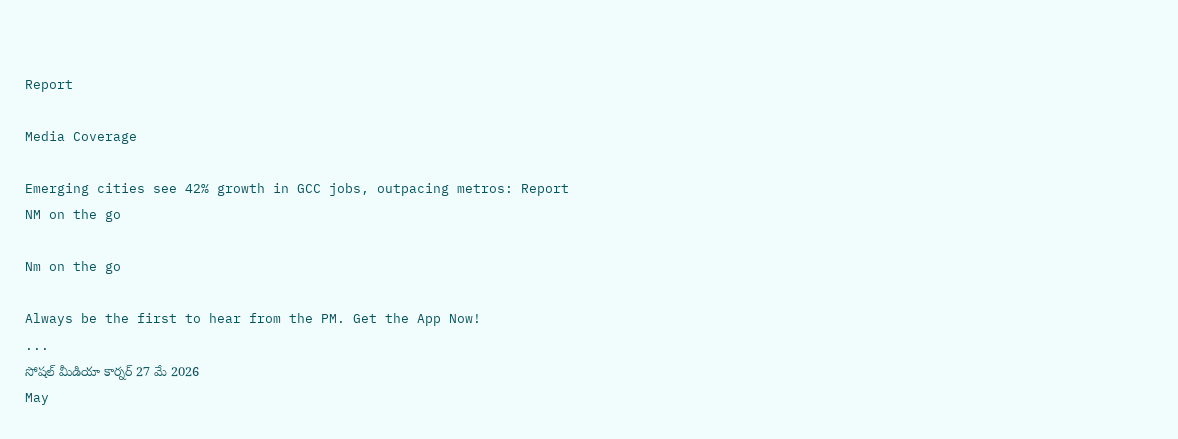Report

Media Coverage

Emerging cities see 42% growth in GCC jobs, outpacing metros: Report
NM on the go

Nm on the go

Always be the first to hear from the PM. Get the App Now!
...
సోషల్ మీడియా కార్నర్ 27 మే 2026
May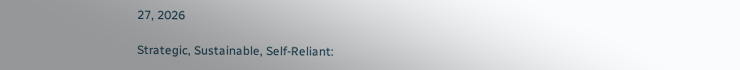27, 2026

Strategic, Sustainable, Self-Reliant: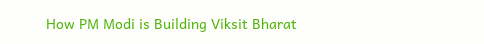How PM Modi is Building Viksit Bharat